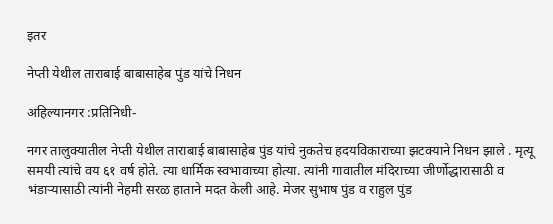इतर

नेप्ती येथील ताराबाई बाबासाहेब पुंड यांचे निधन

अहिल्यानगर :प्रतिनिधी-

नगर तालुक्यातील नेप्ती येथील ताराबाई बाबासाहेब पुंड यांचे नुकतेच हदयविकाराच्या झटक्याने निधन झाले . मृत्यू समयी त्यांचे वय ६१ वर्ष होते. त्या धार्मिक स्वभावाच्या होत्या. त्यांनी गावातील मंदिराच्या जीर्णोद्धारासाठी व भंडाऱ्यासाठी त्यांनी नेहमी सरळ हाताने मदत केली आहे. मेजर सुभाष पुंड व राहुल पुंड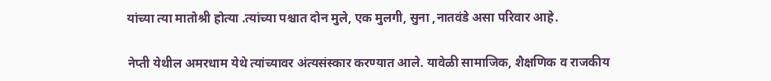यांच्या त्या मातोश्री होत्या .त्यांच्या पश्चात दोन मुले, एक मुलगी, सुना ,नातवंडे असा परिवार आहे.

नेप्ती येथील अमरधाम येथे त्यांच्यावर अंत्यसंस्कार करण्यात आले. यावेळी सामाजिक, शैक्षणिक व राजकीय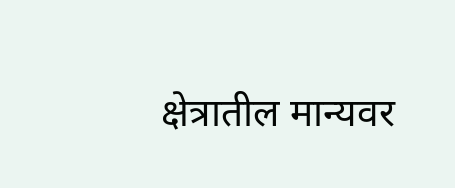क्षेत्रातील मान्यवर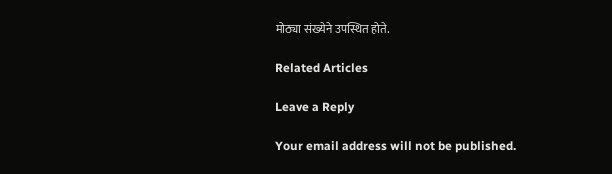मोठ्या संख्येने उपस्थित होते.

Related Articles

Leave a Reply

Your email address will not be published.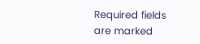Required fields are marked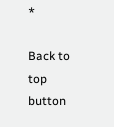*

Back to top button